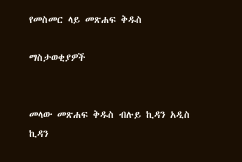የመስመር ላይ መጽሐፍ ቅዱስ

ማስታወቂያዎች


መላው መጽሐፍ ቅዱስ ብሉይ ኪዳን አዲስ ኪዳን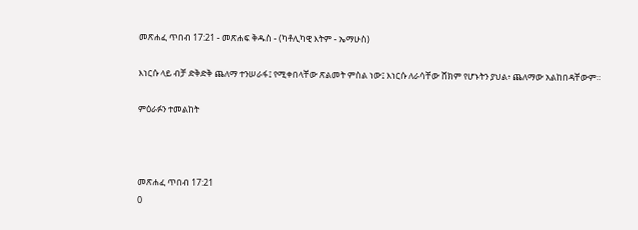መጽሐፈ ጥበብ 17:21 - መጽሐፍ ቅዱስ - (ካቶሊካዊ እትም - ኤማሁስ)

እነርሱ ላይ ብቻ ድቅድቅ ጨለማ ተንሠራፋ፤ የሚቀበላቸው ጽልመት ምስል ነው፤ እነርሱ ለራሳቸው ሸክም የሆኑትን ያህል፥ ጨለማው አልከበዳቸውም።

ምዕራፉን ተመልከት



መጽሐፈ ጥበብ 17:21
0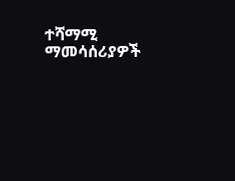ተሻማሚ ማመሳሰሪያዎች